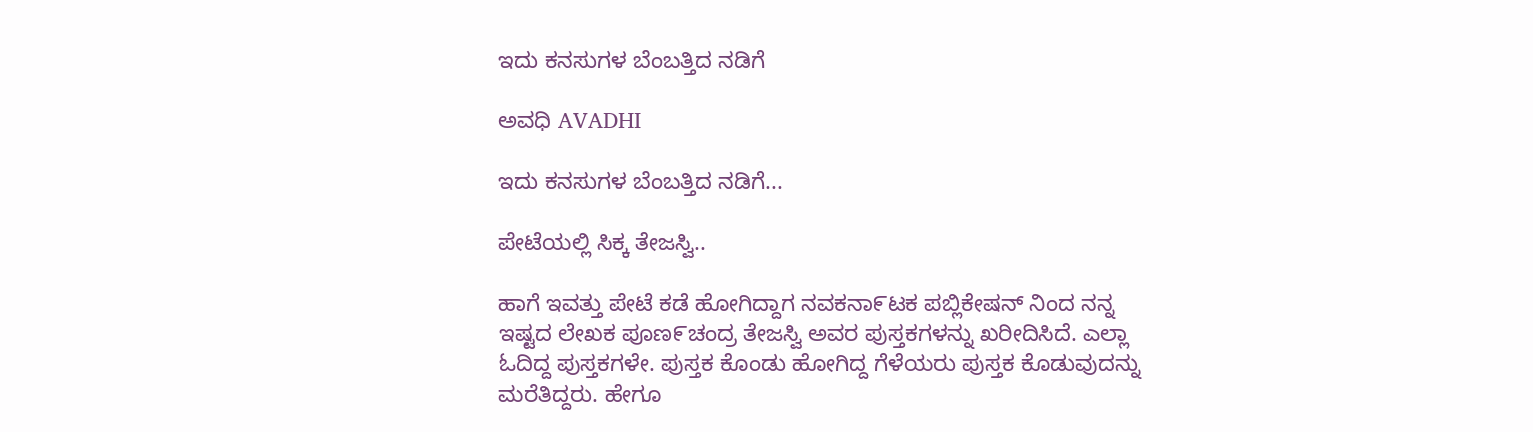ಇದು ಕನಸುಗಳ ಬೆಂಬತ್ತಿದ ನಡಿಗೆ‍

ಅವಧಿ AVADHI

ಇದು ಕನಸುಗಳ ಬೆಂಬತ್ತಿದ ನಡಿಗೆ...

ಪೇಟೆಯಲ್ಲಿ ಸಿಕ್ಕ ತೇಜಸ್ವಿ..

ಹಾಗೆ ಇವತ್ತು ಪೇಟೆ ಕಡೆ ಹೋಗಿದ್ದಾಗ ನವಕನಾ೯ಟಕ ಪಬ್ಲಿಕೇಷನ್ ನಿಂದ ನನ್ನ ಇಷ್ಟದ ಲೇಖಕ ಪೂಣ೯ಚಂದ್ರ ತೇಜಸ್ವಿ ಅವರ ಪುಸ್ತಕಗಳನ್ನು ಖರೀದಿಸಿದೆ. ಎಲ್ಲಾ ಓದಿದ್ದ ಪುಸ್ತಕಗಳೇ. ಪುಸ್ತಕ ಕೊಂಡು ಹೋಗಿದ್ದ ಗೆಳೆಯರು ಪುಸ್ತಕ ಕೊಡುವುದನ್ನು ಮರೆತಿದ್ದರು. ಹೇಗೂ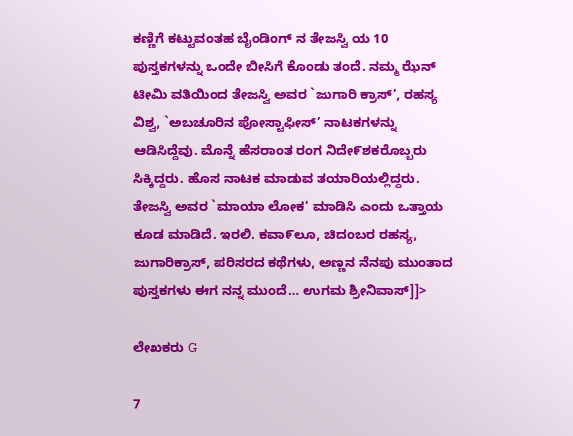ಕಣ್ಣಿಗೆ ಕಟ್ಟುವಂತಹ ಬೈಂಡಿಂಗ್ ನ ತೇಜಸ್ವಿ ಯ 10 ಪುಸ್ತಕಗಳನ್ನು ಒಂದೇ ಬೀಸಿಗೆ ಕೊಂಡು ತಂದೆ. ನಮ್ಮ ಝೆನ್ ಟೀಮಿ ವತಿಯಿಂದ ತೇಜಸ್ವಿ ಅವರ `ಜುಗಾರಿ ಕ್ರಾಸ್’, ರಹಸ್ಯ ವಿಶ್ವ, `ಅಬಚೂರಿನ ಪೋಸ್ಟಾಫೀಸ್’ ನಾಟಕಗಳನ್ನು ಆಡಿಸಿದ್ದೆವು. ಮೊನ್ನೆ ಹೆಸರಾಂತ ರಂಗ ನಿದೇ೯ಶಕರೊಬ್ಬರು ಸಿಕ್ಕಿದ್ದರು. ಹೊಸ ನಾಟಕ ಮಾಡುವ ತಯಾರಿಯಲ್ಲಿದ್ದರು. ತೇಜಸ್ವಿ ಅವರ `ಮಾಯಾ ಲೋಕ’ ಮಾಡಿಸಿ ಎಂದು ಒತ್ತಾಯ ಕೂಡ ಮಾಡಿದೆ. ಇರಲಿ. ಕವಾ೯ಲೂ, ಚಿದಂಬರ ರಹಸ್ಯ, ಜುಗಾರಿಕ್ರಾಸ್, ಪರಿಸರದ ಕಥೆಗಳು, ಅಣ್ಣನ ನೆನಪು ಮುಂತಾದ ಪುಸ್ತಕಗಳು ಈಗ ನನ್ನ ಮುಂದೆ… ಉಗಮ ಶ್ರೀನಿವಾಸ್]]>

ಲೇಖಕರು G

7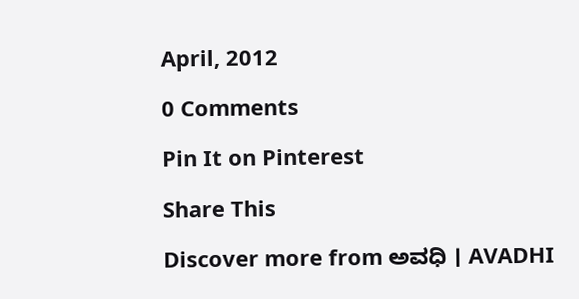April, 2012

0 Comments

Pin It on Pinterest

Share This

Discover more from ಅವಧಿ । AVADHI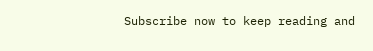Subscribe now to keep reading and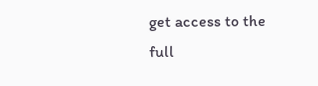get access to the full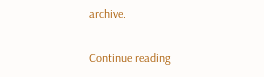archive.

Continue reading